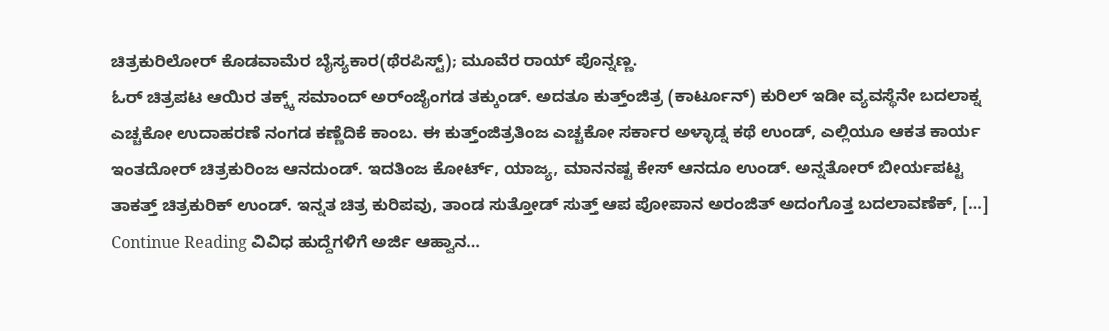ಚಿತ್ರಕುರಿಲೋರ್ ಕೊಡವಾಮೆರ ಬೈಸ್ಯಕಾರ(ಥೆರಪಿಸ್ಟ್); ಮೂವೆರ ರಾಯ್ ಪೊನ್ನಣ್ಣ.
ಓರ್ ಚಿತ್ರಪಟ ಆಯಿರ ತಕ್ಕ್ಕ್ ಸಮಾಂದ್ ಅರ್ಂಜೈಂಗಡ ತಕ್ಕುಂಡ್. ಅದತೂ ಕುತ್ತ್ಂಜಿತ್ರ (ಕಾರ್ಟೂನ್) ಕುರಿಲ್ ಇಡೀ ವ್ಯವಸ್ಥೆನೇ ಬದಲಾಕ್ನ ಎಚ್ಚಕೋ ಉದಾಹರಣೆ ನಂಗಡ ಕಣ್ಣೆದಿಕೆ ಕಾಂಬ. ಈ ಕುತ್ತ್ಂಜಿತ್ರತಿಂಜ ಎಚ್ಚಕೋ ಸರ್ಕಾರ ಅಳ್ಳಾಡ್ನ ಕಥೆ ಉಂಡ್, ಎಲ್ಲಿಯೂ ಆಕತ ಕಾರ್ಯ ಇಂತದೋರ್ ಚಿತ್ರಕುರಿಂಜ ಆನದುಂಡ್. ಇದತಿಂಜ ಕೋರ್ಟ್, ಯಾಜ್ಯ, ಮಾನನಷ್ಟ ಕೇಸ್ ಆನದೂ ಉಂಡ್. ಅನ್ನತೋರ್ ಬೀರ್ಯಪಟ್ಟ ತಾಕತ್ತ್ ಚಿತ್ರಕುರಿಕ್ ಉಂಡ್. ಇನ್ನತ ಚಿತ್ರ ಕುರಿಪವು, ತಾಂಡ ಸುತ್ತೋಡ್ ಸುತ್ತ್ ಆಪ ಪೋಪಾನ ಅರಂಜಿತ್ ಅದಂಗೊತ್ತ ಬದಲಾವಣೆಕ್, […]
Continue Reading ವಿವಿಧ ಹುದ್ದೆಗಳಿಗೆ ಅರ್ಜಿ ಆಹ್ವಾನ…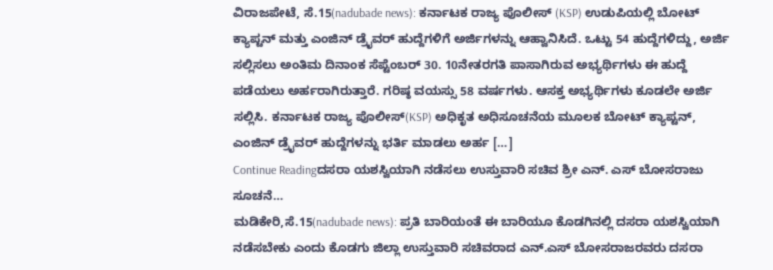ವಿರಾಜಪೇಟೆ, ಸೆ.15(nadubade news): ಕರ್ನಾಟಕ ರಾಜ್ಯ ಪೊಲೀಸ್ (KSP) ಉಡುಪಿಯಲ್ಲಿ ಬೋಟ್ ಕ್ಯಾಪ್ಟನ್ ಮತ್ತು ಎಂಜಿನ್ ಡ್ರೈವರ್ ಹುದ್ದೆಗಳಿಗೆ ಅರ್ಜಿಗಳನ್ನು ಆಹ್ವಾನಿಸಿದೆ. ಒಟ್ಟು 54 ಹುದ್ದೆಗಳಿದ್ದು, ಅರ್ಜಿ ಸಲ್ಲಿಸಲು ಅಂತಿಮ ದಿನಾಂಕ ಸೆಪ್ಟೆಂಬರ್ 30. 10ನೇತರಗತಿ ಪಾಸಾಗಿರುವ ಅಭ್ಯರ್ಥಿಗಳು ಈ ಹುದ್ದೆ ಪಡೆಯಲು ಅರ್ಹರಾಗಿರುತ್ತಾರೆ. ಗರಿಷ್ಠ ವಯಸ್ಸು 58 ವರ್ಷಗಳು. ಆಸಕ್ತ ಅಭ್ಯರ್ಥಿಗಳು ಕೂಡಲೇ ಅರ್ಜಿ ಸಲ್ಲಿಸಿ. ಕರ್ನಾಟಕ ರಾಜ್ಯ ಪೊಲೀಸ್(KSP) ಅಧಿಕೃತ ಅಧಿಸೂಚನೆಯ ಮೂಲಕ ಬೋಟ್ ಕ್ಯಾಪ್ಟನ್, ಎಂಜಿನ್ ಡ್ರೈವರ್ ಹುದ್ದೆಗಳನ್ನು ಭರ್ತಿ ಮಾಡಲು ಅರ್ಹ […]
Continue Readingದಸರಾ ಯಶಸ್ವಿಯಾಗಿ ನಡೆಸಲು ಉಸ್ತುವಾರಿ ಸಚಿವ ಶ್ರೀ ಎನ್. ಎಸ್ ಬೋಸರಾಜು ಸೂಚನೆ…
ಮಡಿಕೇರಿ,ಸೆ.15(nadubade news): ಪ್ರತಿ ಬಾರಿಯಂತೆ ಈ ಬಾರಿಯೂ ಕೊಡಗಿನಲ್ಲಿ ದಸರಾ ಯಶಸ್ವಿಯಾಗಿ ನಡೆಸಬೇಕು ಎಂದು ಕೊಡಗು ಜಿಲ್ಲಾ ಉಸ್ತುವಾರಿ ಸಚಿವರಾದ ಎನ್.ಎಸ್ ಬೋಸರಾಜರವರು ದಸರಾ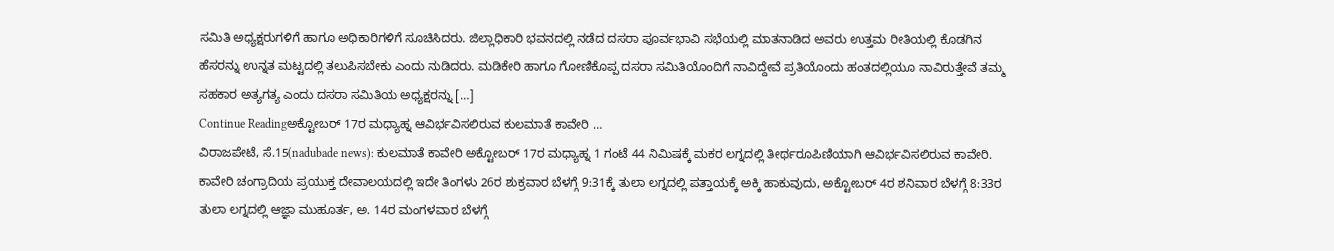ಸಮಿತಿ ಅಧ್ಯಕ್ಷರುಗಳಿಗೆ ಹಾಗೂ ಅಧಿಕಾರಿಗಳಿಗೆ ಸೂಚಿಸಿದರು. ಜಿಲ್ಲಾಧಿಕಾರಿ ಭವನದಲ್ಲಿ ನಡೆದ ದಸರಾ ಪೂರ್ವಭಾವಿ ಸಭೆಯಲ್ಲಿ ಮಾತನಾಡಿದ ಅವರು ಉತ್ತಮ ರೀತಿಯಲ್ಲಿ ಕೊಡಗಿನ ಹೆಸರನ್ನು ಉನ್ನತ ಮಟ್ಟದಲ್ಲಿ ತಲುಪಿಸಬೇಕು ಎಂದು ನುಡಿದರು. ಮಡಿಕೇರಿ ಹಾಗೂ ಗೋಣಿಕೊಪ್ಪ ದಸರಾ ಸಮಿತಿಯೊಂದಿಗೆ ನಾವಿದ್ದೇವೆ ಪ್ರತಿಯೊಂದು ಹಂತದಲ್ಲಿಯೂ ನಾವಿರುತ್ತೇವೆ ತಮ್ಮ ಸಹಕಾರ ಅತ್ಯಗತ್ಯ ಎಂದು ದಸರಾ ಸಮಿತಿಯ ಅಧ್ಯಕ್ಷರನ್ನು […]
Continue Readingಅಕ್ಟೋಬರ್ 17ರ ಮಧ್ಯಾಹ್ನ ಆವಿರ್ಭವಿಸಲಿರುವ ಕುಲಮಾತೆ ಕಾವೇರಿ …
ವಿರಾಜಪೇಟೆ, ಸೆ.15(nadubade news): ಕುಲಮಾತೆ ಕಾವೇರಿ ಅಕ್ಟೋಬರ್ 17ರ ಮಧ್ಯಾಹ್ನ 1 ಗಂಟೆ 44 ನಿಮಿಷಕ್ಕೆ ಮಕರ ಲಗ್ನದಲ್ಲಿ ತೀರ್ಥರೂಪಿಣಿಯಾಗಿ ಆವಿರ್ಭವಿಸಲಿರುವ ಕಾವೇರಿ. ಕಾವೇರಿ ಚಂಗ್ರಾದಿಯ ಪ್ರಯುಕ್ತ ದೇವಾಲಯದಲ್ಲಿ ಇದೇ ತಿಂಗಳು 26ರ ಶುಕ್ರವಾರ ಬೆಳಗ್ಗೆ 9:31ಕ್ಕೆ ತುಲಾ ಲಗ್ನದಲ್ಲಿ ಪತ್ತಾಯಕ್ಕೆ ಅಕ್ಕಿ ಹಾಕುವುದು, ಅಕ್ಟೋಬರ್ 4ರ ಶನಿವಾರ ಬೆಳಗ್ಗೆ 8:33ರ ತುಲಾ ಲಗ್ನದಲ್ಲಿ ಆಜ್ಞಾ ಮುಹೂರ್ತ, ಅ. 14ರ ಮಂಗಳವಾರ ಬೆಳಗ್ಗೆ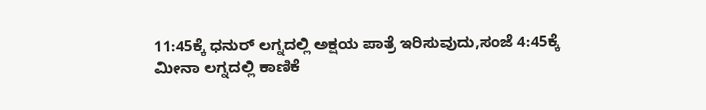11:45ಕ್ಕೆ ಧನುರ್ ಲಗ್ನದಲ್ಲಿ ಅಕ್ಷಯ ಪಾತ್ರೆ ಇರಿಸುವುದು,ಸಂಜೆ 4:45ಕ್ಕೆ ಮೀನಾ ಲಗ್ನದಲ್ಲಿ ಕಾಣಿಕೆ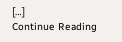[…]
Continue Reading